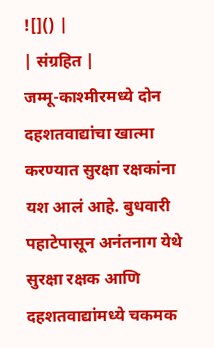![]() |
| संग्रहित |
जम्मू-काश्मीरमध्ये दोन दहशतवाद्यांचा खात्मा करण्यात सुरक्षा रक्षकांना यश आलं आहे. बुधवारी पहाटेपासून अनंतनाग येथे सुरक्षा रक्षक आणि दहशतवाद्यांमध्ये चकमक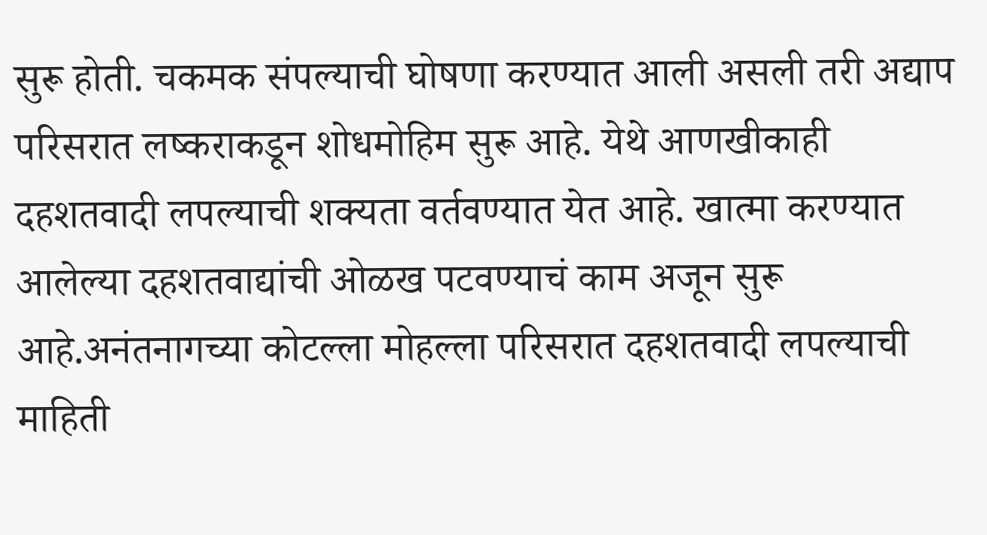सुरू होती. चकमक संपल्याची घोषणा करण्यात आली असली तरी अद्याप परिसरात लष्कराकडून शोधमोहिम सुरू आहे. येथे आणखीकाही दहशतवादी लपल्याची शक्यता वर्तवण्यात येत आहे. खात्मा करण्यात आलेल्या दहशतवाद्यांची ओळख पटवण्याचं काम अजून सुरू आहे.अनंतनागच्या कोटल्ला मोहल्ला परिसरात दहशतवादी लपल्याची माहिती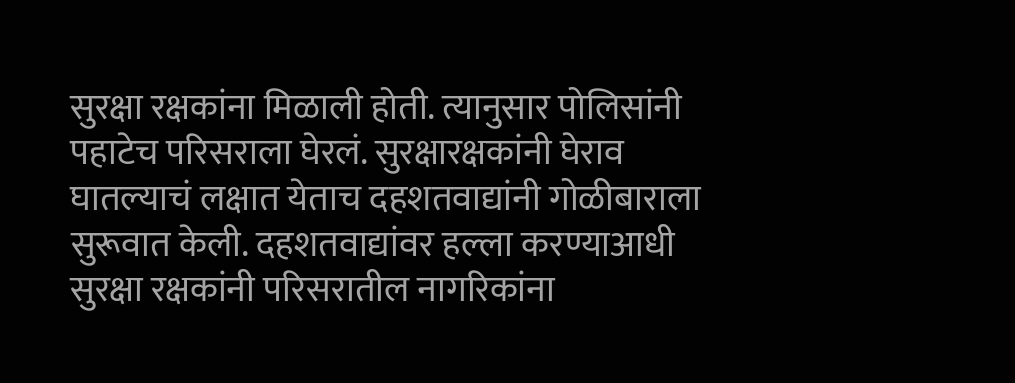सुरक्षा रक्षकांना मिळाली होती. त्यानुसार पोलिसांनी पहाटेच परिसराला घेरलं. सुरक्षारक्षकांनी घेराव घातल्याचं लक्षात येताच दहशतवाद्यांनी गोळीबाराला सुरूवात केली. दहशतवाद्यांवर हल्ला करण्याआधी सुरक्षा रक्षकांनी परिसरातील नागरिकांना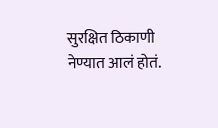सुरक्षित ठिकाणी नेण्यात आलं होतं.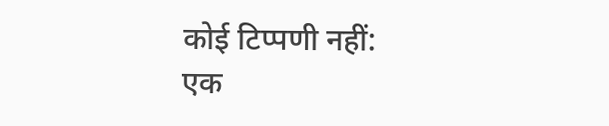कोई टिप्पणी नहीं:
एक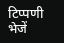टिप्पणी भेजें